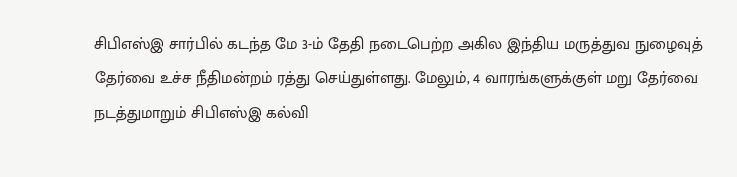சிபிஎஸ்இ சார்பில் கடந்த மே 3-ம் தேதி நடைபெற்ற அகில இந்திய மருத்துவ நுழைவுத் தேர்வை உச்ச நீதிமன்றம் ரத்து செய்துள்ளது. மேலும், 4 வாரங்களுக்குள் மறு தேர்வை நடத்துமாறும் சிபிஎஸ்இ கல்வி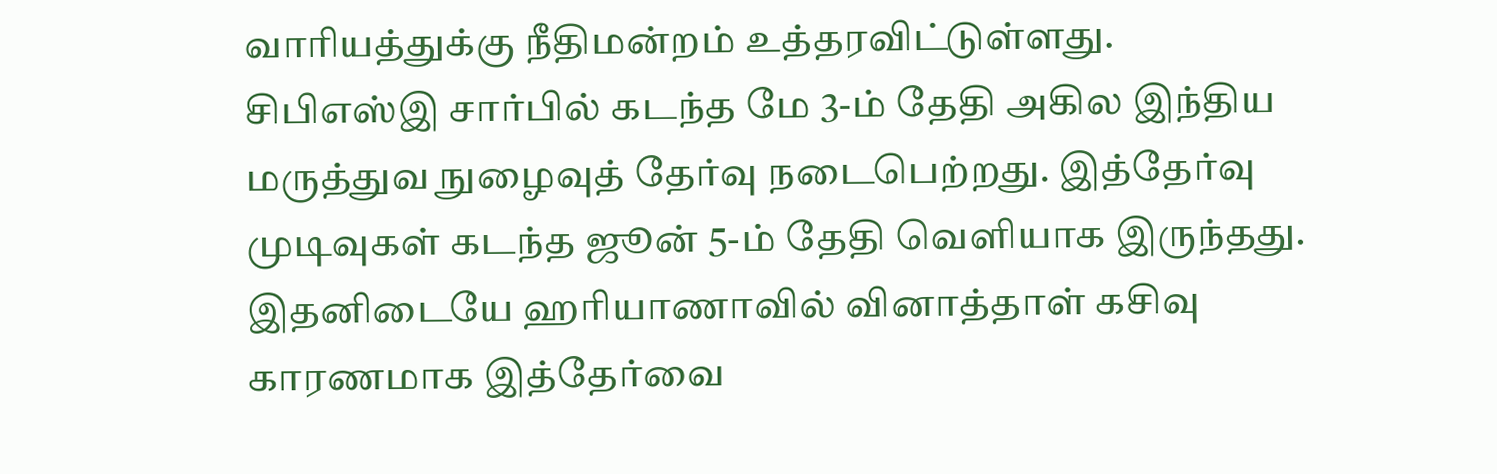வாரியத்துக்கு நீதிமன்றம் உத்தரவிட்டுள்ளது. சிபிஎஸ்இ சார்பில் கடந்த மே 3-ம் தேதி அகில இந்திய மருத்துவ நுழைவுத் தேர்வு நடைபெற்றது. இத்தேர்வு முடிவுகள் கடந்த ஜூன் 5-ம் தேதி வெளியாக இருந்தது. இதனிடையே ஹரியாணாவில் வினாத்தாள் கசிவு காரணமாக இத்தேர்வை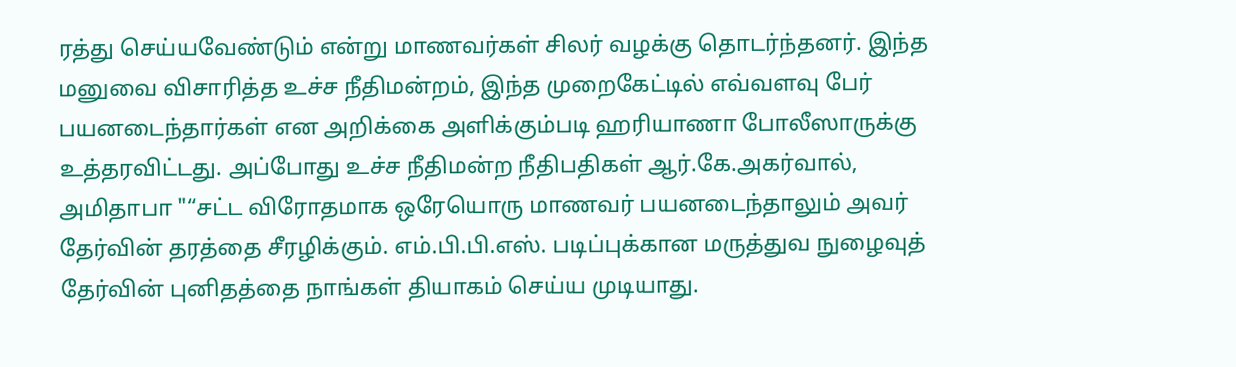ரத்து செய்யவேண்டும் என்று மாணவர்கள் சிலர் வழக்கு தொடர்ந்தனர். இந்த மனுவை விசாரித்த உச்ச நீதிமன்றம், இந்த முறைகேட்டில் எவ்வளவு பேர் பயனடைந்தார்கள் என அறிக்கை அளிக்கும்படி ஹரியாணா போலீஸாருக்கு உத்தரவிட்டது. அப்போது உச்ச நீதிமன்ற நீதிபதிகள் ஆர்.கே.அகர்வால், அமிதாபா "“சட்ட விரோதமாக ஒரேயொரு மாணவர் பயனடைந்தாலும் அவர் தேர்வின் தரத்தை சீரழிக்கும். எம்.பி.பி.எஸ். படிப்புக்கான மருத்துவ நுழைவுத் தேர்வின் புனிதத்தை நாங்கள் தியாகம் செய்ய முடியாது.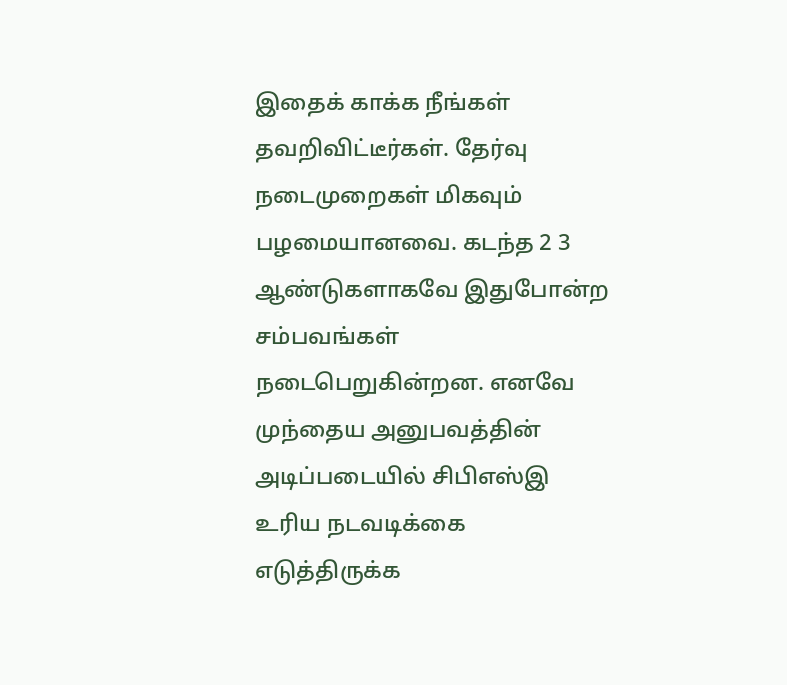இதைக் காக்க நீங்கள் தவறிவிட்டீர்கள். தேர்வு நடைமுறைகள் மிகவும் பழமையானவை. கடந்த 2 3 ஆண்டுகளாகவே இதுபோன்ற சம்பவங்கள் நடைபெறுகின்றன. எனவே முந்தைய அனுபவத்தின் அடிப்படையில் சிபிஎஸ்இ உரிய நடவடிக்கை எடுத்திருக்க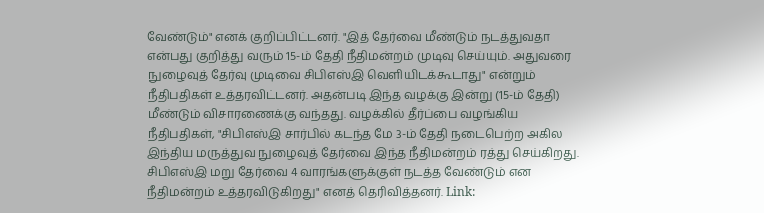வேண்டும்" எனக் குறிப்பிட்டனர். "இத் தேர்வை மீண்டும் நடத்துவதா என்பது குறித்து வரும் 15-ம் தேதி நீதிமன்றம் முடிவு செய்யும். அதுவரை நுழைவுத் தேர்வு முடிவை சிபிஎஸ்இ வெளியிடக்கூடாது" என்றும் நீதிபதிகள் உத்தரவிட்டனர். அதன்படி இந்த வழக்கு இன்று (15-ம் தேதி) மீண்டும் விசாரணைக்கு வந்தது. வழக்கில் தீர்ப்பை வழங்கிய நீதிபதிகள், "சிபிஎஸ்இ சார்பில் கடந்த மே 3-ம் தேதி நடைபெற்ற அகில இந்திய மருத்துவ நுழைவுத் தேர்வை இந்த நீதிமன்றம் ரத்து செய்கிறது. சிபிஎஸ்இ மறு தேர்வை 4 வாரங்களுக்குள் நடத்த வேண்டும் என நீதிமன்றம் உத்தரவிடுகிறது" எனத் தெரிவித்தனர். Link: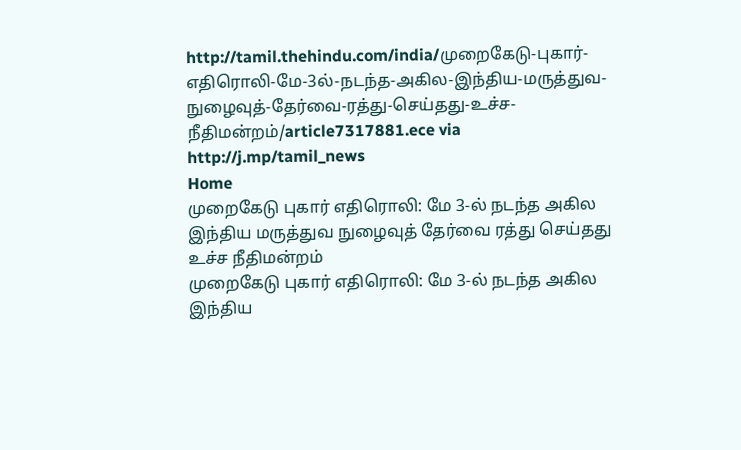http://tamil.thehindu.com/india/முறைகேடு-புகார்-எதிரொலி-மே-3ல்-நடந்த-அகில-இந்திய-மருத்துவ-நுழைவுத்-தேர்வை-ரத்து-செய்தது-உச்ச-நீதிமன்றம்/article7317881.ece via http://j.mp/tamil_news
Home
முறைகேடு புகார் எதிரொலி: மே 3-ல் நடந்த அகில இந்திய மருத்துவ நுழைவுத் தேர்வை ரத்து செய்தது உச்ச நீதிமன்றம்
முறைகேடு புகார் எதிரொலி: மே 3-ல் நடந்த அகில இந்திய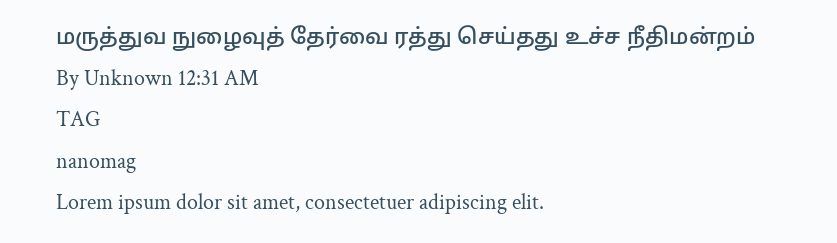மருத்துவ நுழைவுத் தேர்வை ரத்து செய்தது உச்ச நீதிமன்றம்
By Unknown 12:31 AM
TAG
nanomag
Lorem ipsum dolor sit amet, consectetuer adipiscing elit.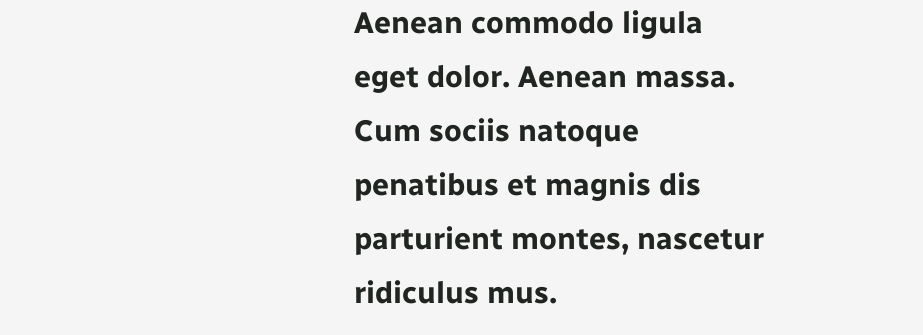Aenean commodo ligula eget dolor. Aenean massa. Cum sociis natoque penatibus et magnis dis parturient montes, nascetur ridiculus mus.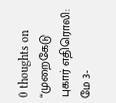0 thoughts on “முறைகேடு புகார் எதிரொலி: மே 3-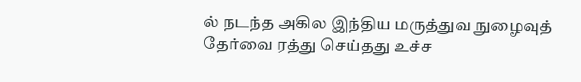ல் நடந்த அகில இந்திய மருத்துவ நுழைவுத் தேர்வை ரத்து செய்தது உச்ச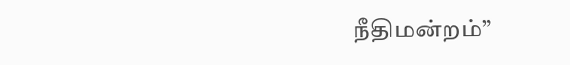நீதிமன்றம்”